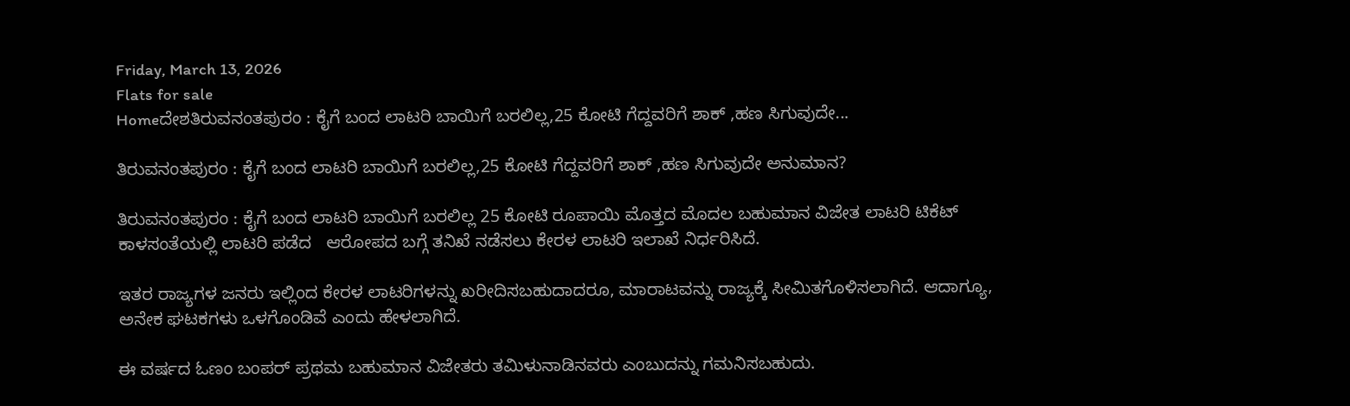Friday, March 13, 2026
Flats for sale
Homeದೇಶತಿರುವನಂತಪುರಂ : ಕೈಗೆ ಬಂದ ಲಾಟರಿ ಬಾಯಿಗೆ ಬರಲಿಲ್ಲ,25 ಕೋಟಿ ಗೆದ್ದವರಿಗೆ ಶಾಕ್ ,ಹಣ ಸಿಗುವುದೇ...

ತಿರುವನಂತಪುರಂ : ಕೈಗೆ ಬಂದ ಲಾಟರಿ ಬಾಯಿಗೆ ಬರಲಿಲ್ಲ,25 ಕೋಟಿ ಗೆದ್ದವರಿಗೆ ಶಾಕ್ ,ಹಣ ಸಿಗುವುದೇ ಅನುಮಾನ?

ತಿರುವನಂತಪುರಂ : ಕೈಗೆ ಬಂದ ಲಾಟರಿ ಬಾಯಿಗೆ ಬರಲಿಲ್ಲ 25 ಕೋಟಿ ರೂಪಾಯಿ ಮೊತ್ತದ ಮೊದಲ ಬಹುಮಾನ ವಿಜೇತ ಲಾಟರಿ ಟಿಕೆಟ್  ಕಾಳಸಂತೆಯಲ್ಲಿ ಲಾಟರಿ ಪಡೆದ   ಆರೋಪದ ಬಗ್ಗೆ ತನಿಖೆ ನಡೆಸಲು ಕೇರಳ ಲಾಟರಿ ಇಲಾಖೆ ನಿರ್ಧರಿಸಿದೆ.

ಇತರ ರಾಜ್ಯಗಳ ಜನರು ಇಲ್ಲಿಂದ ಕೇರಳ ಲಾಟರಿಗಳನ್ನು ಖರೀದಿಸಬಹುದಾದರೂ, ಮಾರಾಟವನ್ನು ರಾಜ್ಯಕ್ಕೆ ಸೀಮಿತಗೊಳಿಸಲಾಗಿದೆ. ಆದಾಗ್ಯೂ, ಅನೇಕ ಘಟಕಗಳು ಒಳಗೊಂಡಿವೆ ಎಂದು ಹೇಳಲಾಗಿದೆ.

ಈ ವರ್ಷದ ಓಣಂ ಬಂಪರ್ ಪ್ರಥಮ ಬಹುಮಾನ ವಿಜೇತರು ತಮಿಳುನಾಡಿನವರು ಎಂಬುದನ್ನು ಗಮನಿಸಬಹುದು.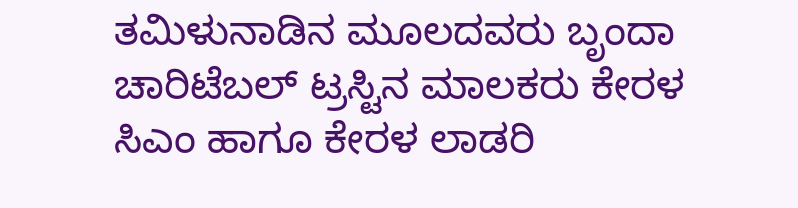ತಮಿಳುನಾಡಿನ ಮೂಲದವರು ಬೃಂದಾ ಚಾರಿಟೆಬಲ್ ಟ್ರಸ್ಟಿನ ಮಾಲಕರು ಕೇರಳ ಸಿಎಂ ಹಾಗೂ ಕೇರಳ ಲಾಡರಿ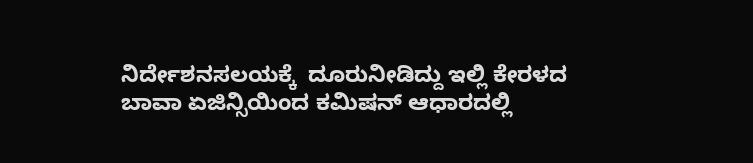ನಿರ್ದೇಶನಸಲಯಕ್ಕೆ  ದೂರುನೀಡಿದ್ದು ಇಲ್ಲಿ ಕೇರಳದ ಬಾವಾ ಏಜಿನ್ಸಿಯಿಂದ ಕಮಿಷನ್ ಆಧಾರದಲ್ಲಿ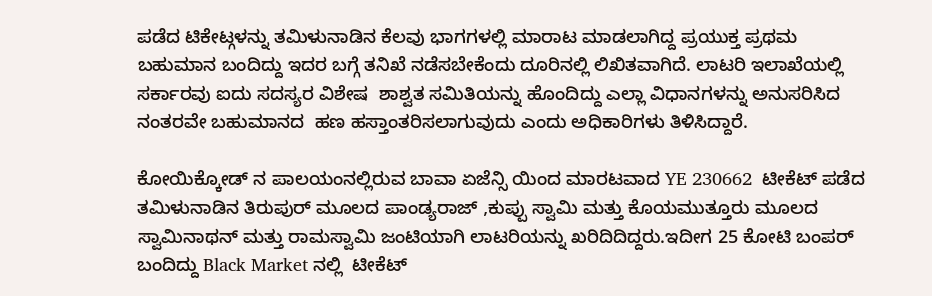ಪಡೆದ ಟಿಕೇಟ್ಗಳನ್ನು ತಮಿಳುನಾಡಿನ ಕೆಲವು ಭಾಗಗಳಲ್ಲಿ ಮಾರಾಟ ಮಾಡಲಾಗಿದ್ದ ಪ್ರಯುಕ್ತ ಪ್ರಥಮ ಬಹುಮಾನ ಬಂದಿದ್ದು ಇದರ ಬಗ್ಗೆ ತನಿಖೆ ನಡೆಸಬೇಕೆಂದು ದೂರಿನಲ್ಲಿ ಲಿಖಿತವಾಗಿದೆ. ಲಾಟರಿ ಇಲಾಖೆಯಲ್ಲಿ  ಸರ್ಕಾರವು ಐದು ಸದಸ್ಯರ ವಿಶೇಷ  ಶಾಶ್ವತ ಸಮಿತಿಯನ್ನು ಹೊಂದಿದ್ದು ಎಲ್ಲಾ ವಿಧಾನಗಳನ್ನು ಅನುಸರಿಸಿದ ನಂತರವೇ ಬಹುಮಾನದ  ಹಣ ಹಸ್ತಾಂತರಿಸಲಾಗುವುದು ಎಂದು ಅಧಿಕಾರಿಗಳು ತಿಳಿಸಿದ್ದಾರೆ.

ಕೋಯಿಕ್ಕೋಡ್ ನ ಪಾಲಯಂನಲ್ಲಿರುವ ಬಾವಾ ಏಜೆನ್ಸಿ ಯಿಂದ ಮಾರಟವಾದ YE 230662  ಟೀಕೆಟ್ ಪಡೆದ ತಮಿಳುನಾಡಿನ ತಿರುಪುರ್ ಮೂಲದ ಪಾಂಡ್ಯರಾಜ್ ,ಕುಪ್ಪು ಸ್ವಾಮಿ ಮತ್ತು ಕೊಯಮುತ್ತೂರು ಮೂಲದ ಸ್ವಾಮಿನಾಥನ್ ಮತ್ತು ರಾಮಸ್ವಾಮಿ ಜಂಟಿಯಾಗಿ ಲಾಟರಿಯನ್ನು ಖರಿದಿದಿದ್ದರು.ಇದೀಗ 25 ಕೋಟಿ ಬಂಪರ್ ಬಂದಿದ್ದು Black Market ನಲ್ಲಿ  ಟೀಕೆಟ್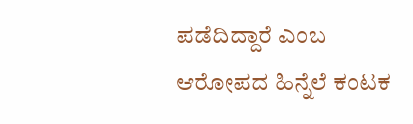ಪಡೆದಿದ್ದಾರೆ ಎಂಬ ಆರೋಪದ ಹಿನ್ನೆಲೆ ಕಂಟಕ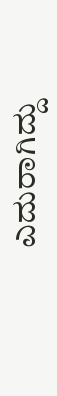ಎದುರಾಗಿದ್ದು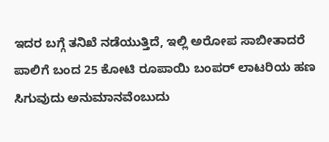ಇದರ ಬಗ್ಗೆ ತನಿಖೆ ನಡೆಯುತ್ತಿದೆ, ಇಲ್ಲಿ ಅರೋಪ ಸಾಬೀತಾದರೆ ಪಾಲಿಗೆ ಬಂದ 25 ಕೋಟಿ ರೂಪಾಯಿ ಬಂಪರ್ ಲಾಟರಿಯ ಹಣ ಸಿಗುವುದು ಅನುಮಾನವೆಂಬುದು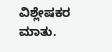ವಿಶ್ಲೇಷಕರ ಮಾತು.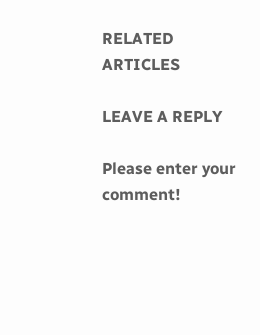RELATED ARTICLES

LEAVE A REPLY

Please enter your comment!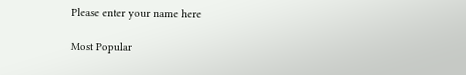Please enter your name here

Most Popular